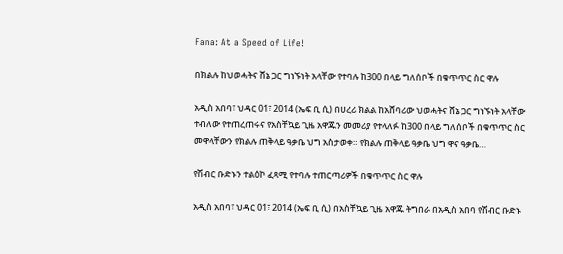Fana: At a Speed of Life!

በክልሉ ከህወሓትና ሸኔ ጋር ግነኙነት አላቸው የተባሉ ከ300 በላይ ግለሰቦች በቁጥጥር ስር ዋሉ

አዲስ አበባ፣ ህዳር 01፣ 2014 (ኤፍ ቢ ሲ) በሀረሪ ክልል ከአሸባሪው ህወሓትና ሸኔ ጋር ግነኙነት አላቸው ተብለው የተጠረጠሩና የአስቸኳይ ጊዜ አዋጁን መመሪያ የተላለፉ ከ300 በላይ ግለሰቦች በቁጥጥር ስር መዋላቸውን የክልሉ ጠቅላይ ዓቃቤ ህግ አስታወቀ። የክልሉ ጠቅላይ ዓቃቤ ህግ ዋና ዓቃቤ…

የሽብር ቡድኑን ተልዕኮ ፈጻሚ የተባሉ ተጠርጣሪዎች በቁጥጥር ስር ዋሉ

አዲስ አበባ፣ ህዳር 01፣ 2014 (ኤፍ ቢ ሲ) በአስቸኳይ ጊዜ አዋጁ ትግበራ በአዲስ አበባ የሽብር ቡድኑ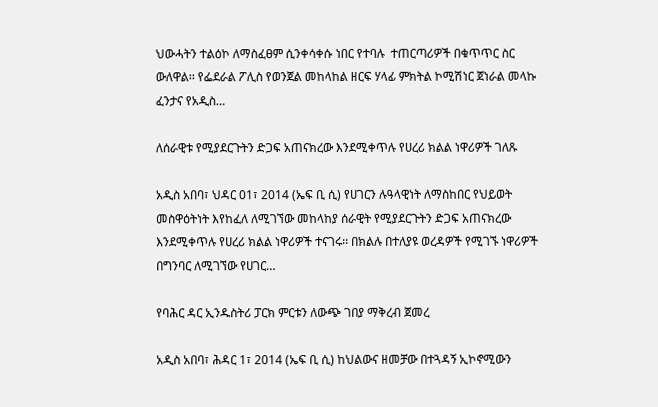ህውሓትን ተልዕኮ ለማስፈፀም ሲንቀሳቀሱ ነበር የተባሉ  ተጠርጣሪዎች በቁጥጥር ስር ውለዋል፡፡ የፌደራል ፖሊስ የወንጀል መከላከል ዘርፍ ሃላፊ ምክትል ኮሚሽነር ጀነራል መላኩ ፈንታና የአዲስ…

ለሰራዊቱ የሚያደርጉትን ድጋፍ አጠናክረው እንደሚቀጥሉ የሀረሪ ክልል ነዋሪዎች ገለጹ

አዲስ አበባ፣ ህዳር 01፣ 2014 (ኤፍ ቢ ሲ) የሀገርን ሉዓላዊነት ለማስከበር የህይወት መስዋዕትነት እየከፈለ ለሚገኘው መከላከያ ሰራዊት የሚያደርጉትን ድጋፍ አጠናክረው እንደሚቀጥሉ የሀረሪ ክልል ነዋሪዎች ተናገሩ፡፡ በክልሉ በተለያዩ ወረዳዎች የሚገኙ ነዋሪዎች  በግንባር ለሚገኘው የሀገር…

የባሕር ዳር ኢንዱስትሪ ፓርክ ምርቱን ለውጭ ገበያ ማቅረብ ጀመረ

አዲስ አበባ፣ ሕዳር 1፣ 2014 (ኤፍ ቢ ሲ) ከህልውና ዘመቻው በተጓዳኝ ኢኮኖሚውን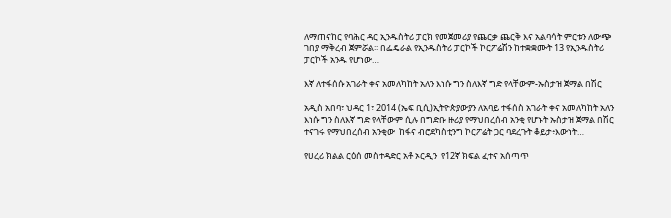ለማጠናከር የባሕር ዳር ኢንዱስትሪ ፓርክ የመጀመሪያ የጨርቃ ጨርቅ እና አልባሳት ምርቱን ለውጭ ገበያ ማቅረብ ጀምሯል፡፡ በፌዴራል የኢንዱስትሪ ፓርኮች ኮርፖሬሽን ከተቋቋሙት 13 የኢንዱስትሪ ፓርኮች አንዱ የሆነው…

እኛ ለተፋሰሱ አገራት ቀና አመለካከት አለን እነሱ ግን ስለእኛ ግድ የላቸውም-ኡስታዝ ጀማል በሽር

አዲስ አበባ፣ ህዳር 1፣ 2014 (ኤፍ ቢሲ)ኢትዮጵያውያን ለአባይ ተፋሰስ አገራት ቀና አመለካከት አለን እነሱ ግን ስለእኛ ግድ የላቸውም ሲሉ በግድቡ ዙሪያ የማህበረሰብ አንቂ የሆኑት ኡስታዝ ጀማል በሽር ተናገሩ የማህበረሰብ አንቂው  ከፋና ብሮደካስቲንግ ኮርፖሬት ጋር ባደረጉት ቆይታ፥እውነት…

የሀረሪ ክልል ርዕሰ መስተዳድር አቶ ኦርዲን  የ12ኛ ክፍል ፈተና አሰጣጥ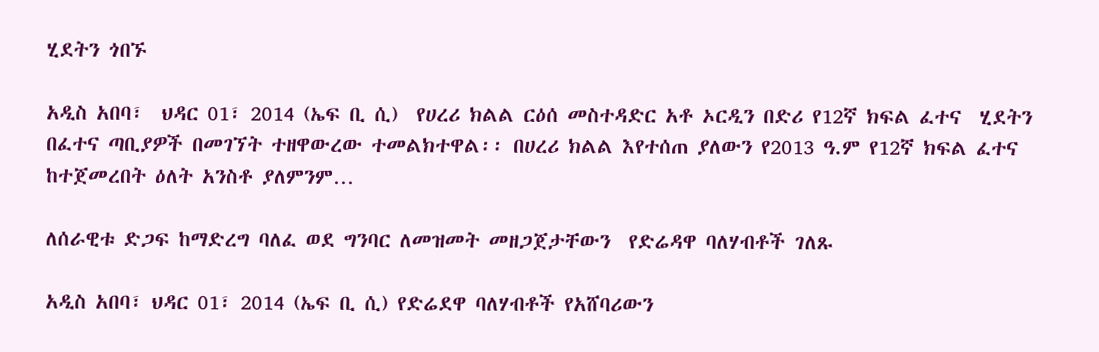ሂደትን ጎበኙ

አዲስ አበባ፣  ህዳር 01፣ 2014 (ኤፍ ቢ ሲ)  የሀረሪ ክልል ርዕሰ መስተዳድር አቶ ኦርዲን በድሪ የ12ኛ ክፍል ፈተና  ሂደትን  በፈተና ጣቢያዎች በመገኘት ተዘዋውረው ተመልክተዋል፡፡ በሀረሪ ክልል እየተሰጠ ያለውን የ2013 ዓ.ም የ12ኛ ክፍል ፈተና ከተጀመረበት ዕለት አንስቶ ያለምንም…

ለሰራዊቱ ድጋፍ ከማድረግ ባለፈ ወደ ግንባር ለመዝመት መዘጋጀታቸውን  የድሬዳዋ ባለሃብቶች ገለጹ

አዲስ አበባ፣ ህዳር 01፣ 2014 (ኤፍ ቢ ሲ) የድሬደዋ ባለሃብቶች የአሸባሪውን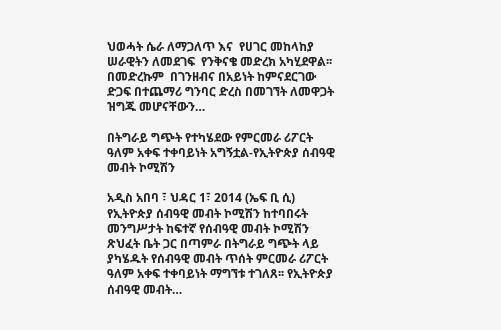ህወሓት ሴራ ለማጋለጥ እና  የሀገር መከላከያ ሠራዊትን ለመደገፍ  የንቅናቄ መድረክ አካሂደዋል፡፡ በመድረኩም  በገንዘብና በአይነት ከምናደርገው ድጋፍ በተጨማሪ ግንባር ድረስ በመገኘት ለመዋጋት ዝግጁ መሆናቸውን…

በትግራይ ግጭት የተካሄደው የምርመራ ሪፖርት ዓለም አቀፍ ተቀባይነት አግኝቷል-የኢትዮጵያ ሰብዓዊ መብት ኮሚሽን

አዲስ አበባ ፣ ህዳር 1፣ 2014 (ኤፍ ቢ ሲ) የኢትዮጵያ ሰብዓዊ መብት ኮሚሽን ከተባበሩት መንግሥታት ከፍተኛ የሰብዓዊ መብት ኮሚሽን ጽህፈት ቤት ጋር በጣምራ በትግራይ ግጭት ላይ ያካሄዱት የሰብዓዊ መብት ጥሰት ምርመራ ሪፖርት ዓለም አቀፍ ተቀባይነት ማግኘቱ ተገለጸ፡፡ የኢትዮጵያ ሰብዓዊ መብት…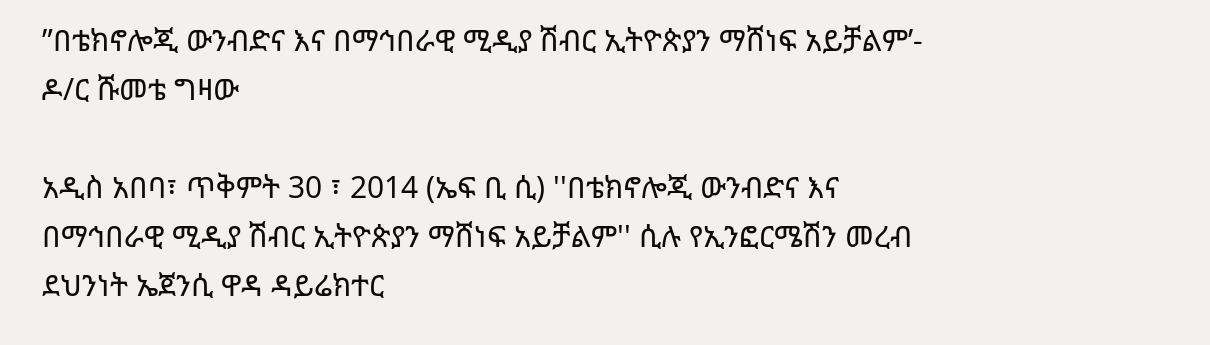”በቴክኖሎጂ ውንብድና እና በማኅበራዊ ሚዲያ ሽብር ኢትዮጵያን ማሸነፍ አይቻልም’- ዶ/ር ሹመቴ ግዛው

አዲስ አበባ፣ ጥቅምት 30 ፣ 2014 (ኤፍ ቢ ሲ) ''በቴክኖሎጂ ውንብድና እና በማኅበራዊ ሚዲያ ሽብር ኢትዮጵያን ማሸነፍ አይቻልም'' ሲሉ የኢንፎርሜሽን መረብ ደህንነት ኤጀንሲ ዋዳ ዳይሬክተር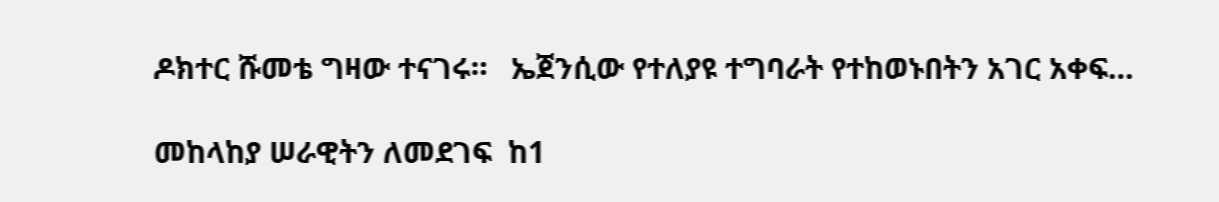ዶክተር ሹመቴ ግዛው ተናገሩ።   ኤጀንሲው የተለያዩ ተግባራት የተከወኑበትን አገር አቀፍ…

መከላከያ ሠራዊትን ለመደገፍ  ከ1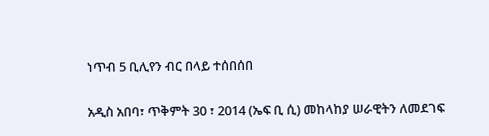ነጥብ 5 ቢሊየን ብር በላይ ተሰበሰበ

አዲስ አበባ፣ ጥቅምት 30 ፣ 2014 (ኤፍ ቢ ሲ) መከላከያ ሠራዊትን ለመደገፍ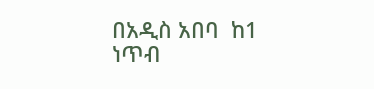በአዲስ አበባ  ከ1 ነጥብ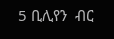5 ቢሊየን  ብር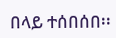በላይ ተሰበሰበ፡፡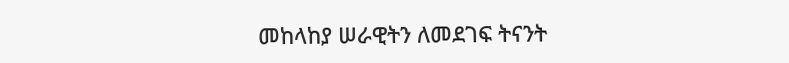መከላከያ ሠራዊትን ለመደገፍ ትናንት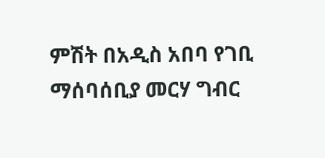ምሽት በአዲስ አበባ የገቢ ማሰባሰቢያ መርሃ ግብር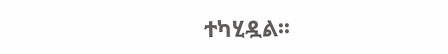ተካሂዷል፡፡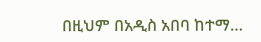በዚህም በአዲስ አበባ ከተማ…